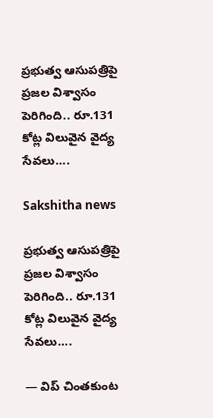ప్రభుత్వ ఆసుపత్రిపై ప్రజల విశ్వాసం పెరిగింది.. రూ.131 కోట్ల విలువైన వైద్య సేవలు….

Sakshitha news

ప్రభుత్వ ఆసుపత్రిపై ప్రజల విశ్వాసం పెరిగింది.. రూ.131 కోట్ల విలువైన వైద్య సేవలు….

— విప్ చింతకుంట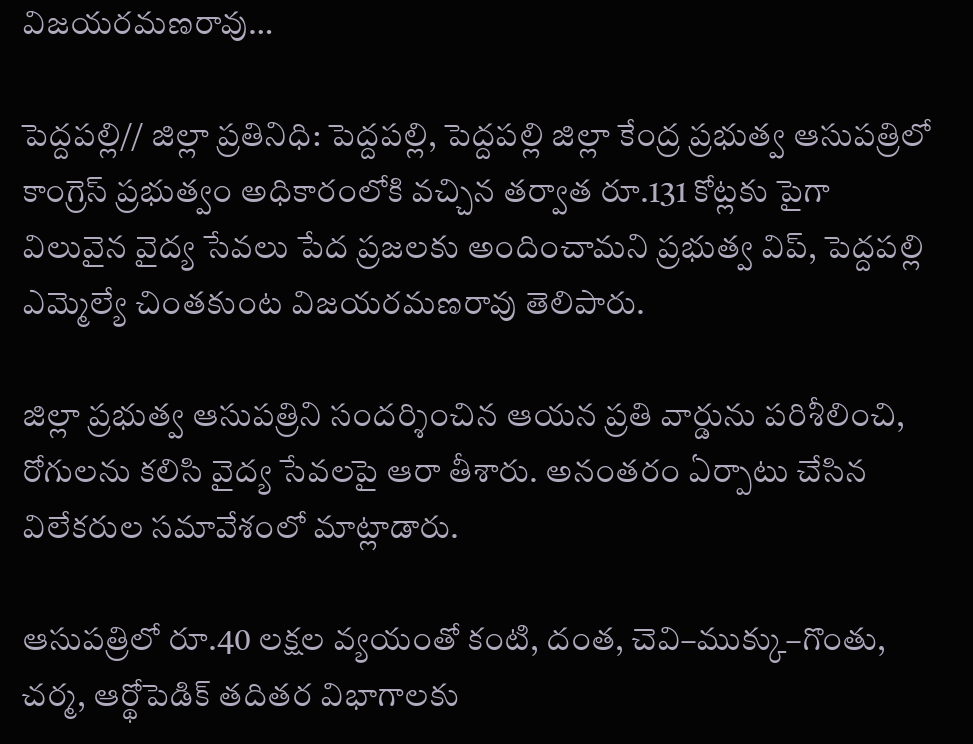విజయరమణరావు…

పెద్దపల్లి// జిల్లా ప్రతినిధి: పెద్దపల్లి, పెద్దపల్లి జిల్లా కేంద్ర ప్రభుత్వ ఆసుపత్రిలో కాంగ్రెస్ ప్రభుత్వం అధికారంలోకి వచ్చిన తర్వాత రూ.131 కోట్లకు పైగా విలువైన వైద్య సేవలు పేద ప్రజలకు అందించామని ప్రభుత్వ విప్, పెద్దపల్లి ఎమ్మెల్యే చింతకుంట విజయరమణరావు తెలిపారు.

జిల్లా ప్రభుత్వ ఆసుపత్రిని సందర్శించిన ఆయన ప్రతి వార్డును పరిశీలించి, రోగులను కలిసి వైద్య సేవలపై ఆరా తీశారు. అనంతరం ఏర్పాటు చేసిన విలేకరుల సమావేశంలో మాట్లాడారు.

ఆసుపత్రిలో రూ.40 లక్షల వ్యయంతో కంటి, దంత, చెవి–ముక్కు–గొంతు, చర్మ, ఆర్థోపెడిక్ తదితర విభాగాలకు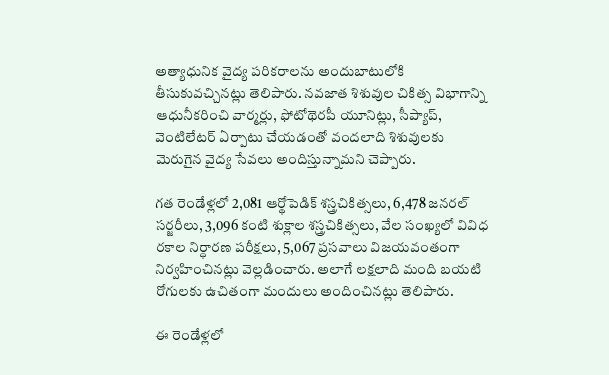అత్యాధునిక వైద్య పరికరాలను అందుబాటులోకి తీసుకువచ్చినట్లు తెలిపారు. నవజాత శిశువుల చికిత్స విభాగాన్ని ఆధునీకరించి వార్మర్లు, ఫోటోథెరపీ యూనిట్లు, సీప్యాప్, వెంటిలేటర్ ఏర్పాటు చేయడంతో వందలాది శిశువులకు మెరుగైన వైద్య సేవలు అందిస్తున్నామని చెప్పారు.

గత రెండేళ్లలో 2,081 ఆర్థోపెడిక్ శస్త్రచికిత్సలు, 6,478 జనరల్ సర్జరీలు, 3,096 కంటి శుక్లాల శస్త్రచికిత్సలు, వేల సంఖ్యలో వివిధ రకాల నిర్ధారణ పరీక్షలు, 5,067 ప్రసవాలు విజయవంతంగా నిర్వహించినట్లు వెల్లడించారు. అలాగే లక్షలాది మంది బయటి రోగులకు ఉచితంగా మందులు అందించినట్లు తెలిపారు.

ఈ రెండేళ్లలో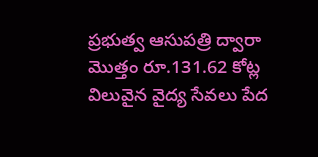ప్రభుత్వ ఆసుపత్రి ద్వారా మొత్తం రూ.131.62 కోట్ల విలువైన వైద్య సేవలు పేద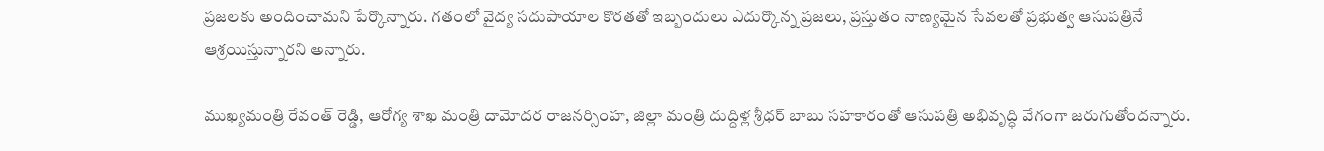ప్రజలకు అందించామని పేర్కొన్నారు. గతంలో వైద్య సదుపాయాల కొరతతో ఇబ్బందులు ఎదుర్కొన్న ప్రజలు, ప్రస్తుతం నాణ్యమైన సేవలతో ప్రభుత్వ ఆసుపత్రినే ఆశ్రయిస్తున్నారని అన్నారు.

ముఖ్యమంత్రి రేవంత్ రెడ్డి, ఆరోగ్య శాఖ మంత్రి దామోదర రాజనర్సింహ, జిల్లా మంత్రి దుద్దిళ్ల శ్రీధర్ బాబు సహకారంతో ఆసుపత్రి అభివృద్ధి వేగంగా జరుగుతోందన్నారు.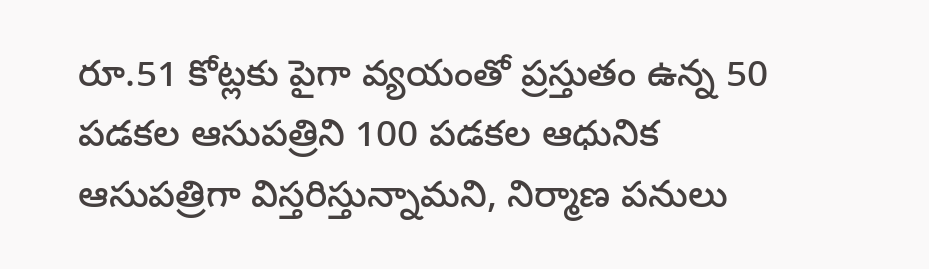రూ.51 కోట్లకు పైగా వ్యయంతో ప్రస్తుతం ఉన్న 50 పడకల ఆసుపత్రిని 100 పడకల ఆధునిక ఆసుపత్రిగా విస్తరిస్తున్నామని, నిర్మాణ పనులు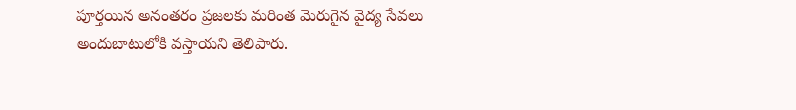పూర్తయిన అనంతరం ప్రజలకు మరింత మెరుగైన వైద్య సేవలు అందుబాటులోకి వస్తాయని తెలిపారు.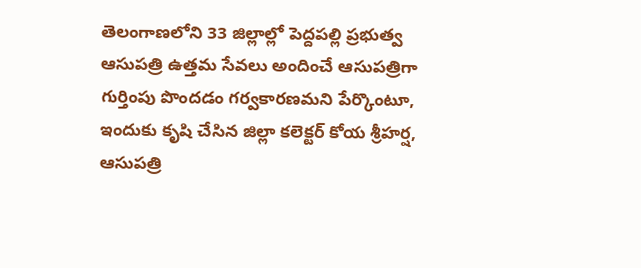తెలంగాణలోని 33 జిల్లాల్లో పెద్దపల్లి ప్రభుత్వ ఆసుపత్రి ఉత్తమ సేవలు అందించే ఆసుపత్రిగా గుర్తింపు పొందడం గర్వకారణమని పేర్కొంటూ, ఇందుకు కృషి చేసిన జిల్లా కలెక్టర్ కోయ శ్రీహర్ష, ఆసుపత్రి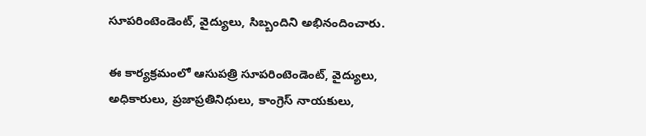సూపరింటెండెంట్, వైద్యులు, సిబ్బందిని అభినందించారు.

ఈ కార్యక్రమంలో ఆసుపత్రి సూపరింటెండెంట్, వైద్యులు, అధికారులు, ప్రజాప్రతినిధులు, కాంగ్రెస్ నాయకులు,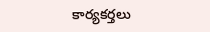కార్యకర్తలు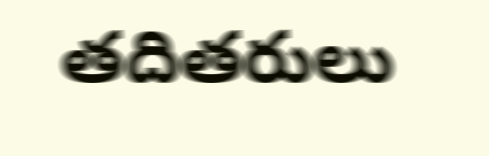తదితరులు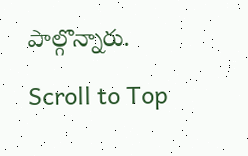పాల్గొన్నారు.

Scroll to Top